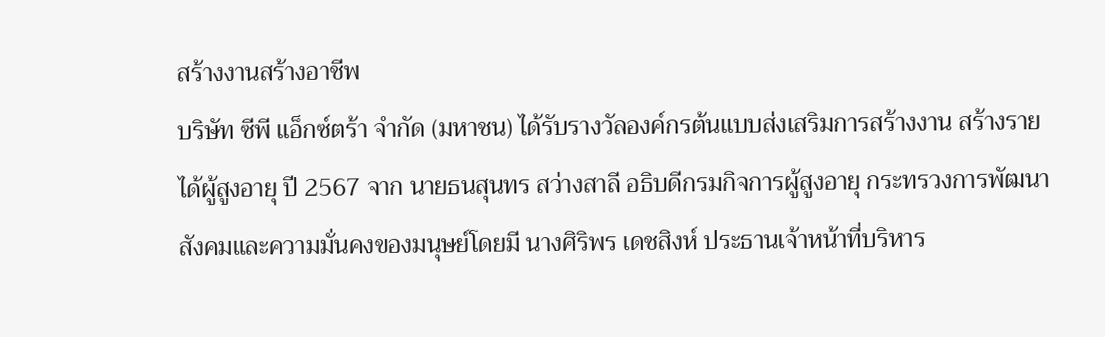สร้างงานสร้างอาชีพ
บริษัท ซีพี แอ็กซ์ตร้า จำกัด (มหาชน) ได้รับรางวัลองค์กรต้นแบบส่งเสริมการสร้างงาน สร้างรายได้ผู้สูงอายุ ปี 2567 จาก นายธนสุนทร สว่างสาลี อธิบดีกรมกิจการผู้สูงอายุ กระทรวงการพัฒนาสังคมและความมั่นคงของมนุษย์โดยมี นางศิริพร เดชสิงห์ ประธานเจ้าหน้าที่บริหาร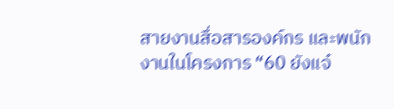สายงานสื่อสารองค์กร และพนักงานในโครงการ “60 ยังแจ๋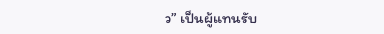ว” เป็นผู้แทนรับ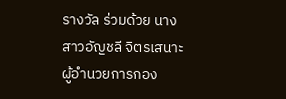รางวัล ร่วมด้วย นางสาวอัญชลี จิตรเสนาะ ผู้อำนวยการกอง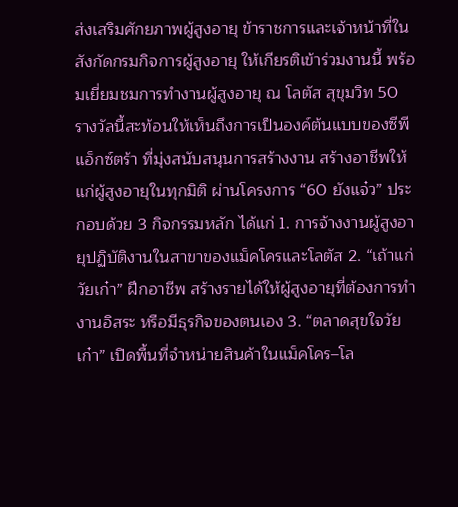ส่งเสริมศักยภาพผู้สูงอายุ ข้าราชการและเจ้าหน้าที่ในสังกัดกรมกิจการผู้สูงอายุ ให้เกียรติเข้าร่วมงานนี้ พร้อมเยี่ยมชมการทำงานผู้สูงอายุ ณ โลตัส สุขุมวิท 50 รางวัลนี้สะท้อนให้เห็นถึงการเป็นองค์ต้นแบบของซีพี แอ็กซ์ตร้า ที่มุ่งสนับสนุนการสร้างงาน สร้างอาชีพให้แก่ผู้สูงอายุในทุกมิติ ผ่านโครงการ “60 ยังแจ๋ว” ประกอบด้วย 3 กิจกรรมหลัก ได้แก่ 1. การจ้างงานผู้สูงอายุปฏิบัติงานในสาขาของแม็คโครและโลตัส 2. “เถ้าแก่วัยเก๋า” ฝึกอาชีพ สร้างรายได้ให้ผู้สูงอายุที่ต้องการทำงานอิสระ หรือมีธุรกิจของตนเอง 3. “ตลาดสุขใจวัยเก๋า” เปิดพื้นที่จำหน่ายสินค้าในแม็คโคร–โล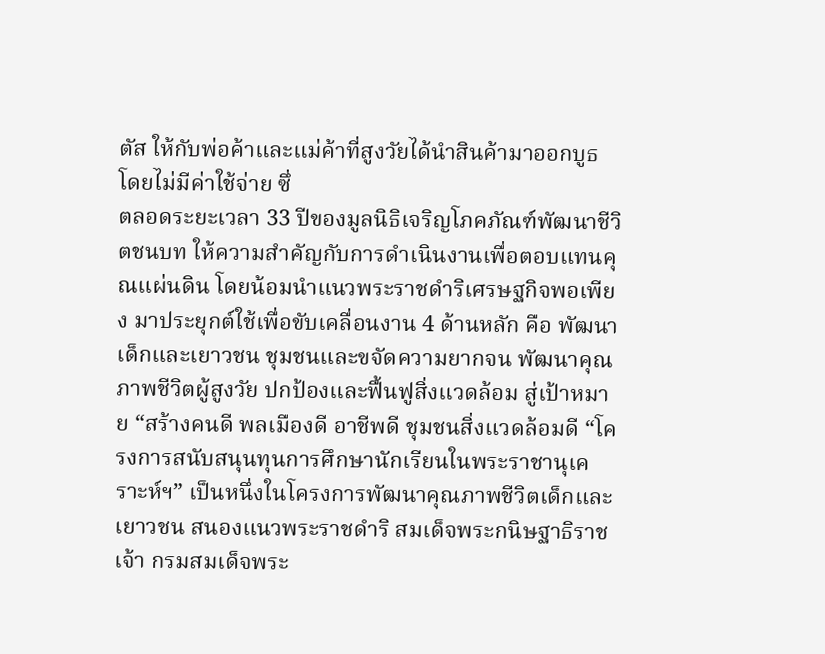ตัส ให้กับพ่อค้าและแม่ค้าที่สูงวัยได้นำสินค้ามาออกบูธ โดยไม่มีค่าใช้จ่าย ซึ่
ตลอดระยะเวลา 33 ปีของมูลนิธิเจริญโภคภัณฑ์พัฒนาชีวิตชนบท ให้ความสำคัญกับการดำเนินงานเพื่อตอบแทนคุณแผ่นดิน โดยน้อมนำแนวพระราชดำริเศรษฐกิจพอเพียง มาประยุกต์ใช้เพื่อขับเคลื่อนงาน 4 ด้านหลัก คือ พัฒนาเด็กและเยาวชน ชุมชนและขจัดความยากจน พัฒนาคุณภาพชีวิตผู้สูงวัย ปกป้องและฟื้นฟูสิ่งแวดล้อม สู่เป้าหมาย “สร้างคนดี พลเมืองดี อาชีพดี ชุมชนสิ่งแวดล้อมดี “โครงการสนับสนุนทุนการศึกษานักเรียนในพระราชานุเคราะห์ฯ” เป็นหนึ่งในโครงการพัฒนาคุณภาพชีวิตเด็กและเยาวชน สนองแนวพระราชดําริ สมเด็จพระกนิษฐาธิราชเจ้า กรมสมเด็จพระ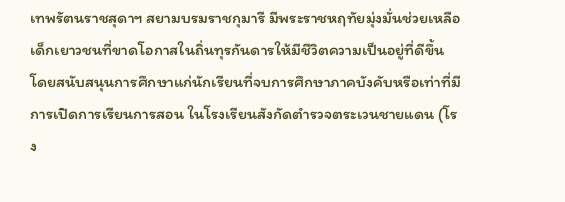เทพรัตนราชสุดาฯ สยามบรมราชกุมารี มีพระราชหฤทัยมุ่งมั่นช่วยเหลือเด็กเยาวชนที่ขาดโอกาสในถิ่นทุรกันดารให้มีชีวิตความเป็นอยู่ที่ดีขึ้น โดยสนับสนุนการศึกษาแก่นักเรียนที่จบการศึกษาภาคบังคับหรือเท่าที่มีการเปิดการเรียนการสอน ในโรงเรียนสังกัดตำรวจตระเวนชายแดน (โรง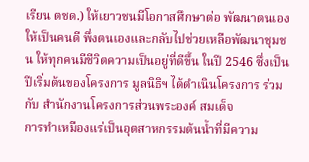เรียน ตชด.) ให้เยาวชนมีโอกาสศึกษาต่อ พัฒนาตนเองให้เป็นคนดี พึ่งตนเองและกลับไปช่วยเหลือพัฒนาชุมชน ให้ทุกคนมีชีวิตความเป็นอยู่ที่ดีขึ้น ในปี 2546 ซึ่งเป็นปีเริ่มต้นของโครงการ มูลนิธิฯ ได้ดำเนินโครงการ ร่วมกับ สำนักงานโครงการส่วนพระองค์ สมเด็จ
การทำเหมืองแร่เป็นอุตสาหกรรมต้นน้ำที่มีความ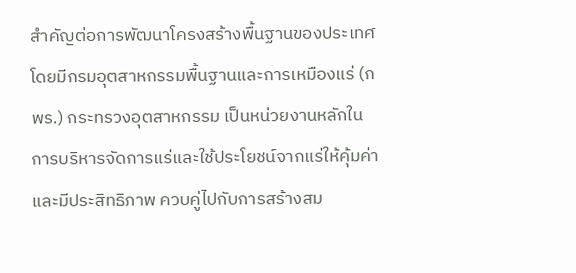สำคัญต่อการพัฒนาโครงสร้างพื้นฐานของประเทศ โดยมีกรมอุตสาหกรรมพื้นฐานและการเหมืองแร่ (กพร.) กระทรวงอุตสาหกรรม เป็นหน่วยงานหลักในการบริหารจัดการแร่และใช้ประโยชน์จากแร่ให้คุ้มค่าและมีประสิทธิภาพ ควบคู่ไปกับการสร้างสม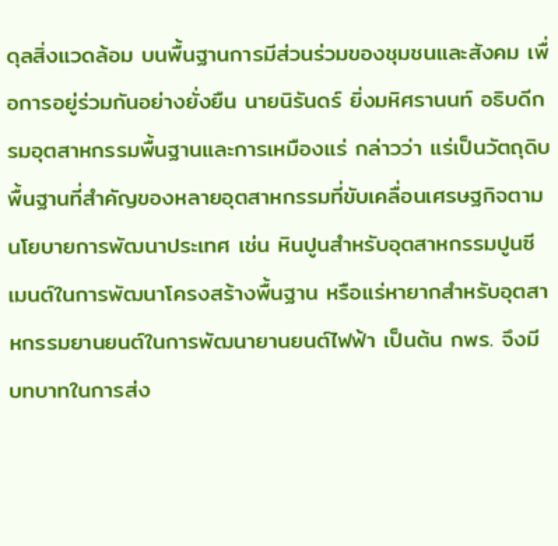ดุลสิ่งแวดล้อม บนพื้นฐานการมีส่วนร่วมของชุมชนและสังคม เพื่อการอยู่ร่วมกันอย่างยั่งยืน นายนิรันดร์ ยิ่งมหิศรานนท์ อธิบดีกรมอุตสาหกรรมพื้นฐานและการเหมืองแร่ กล่าวว่า แร่เป็นวัตถุดิบพื้นฐานที่สำคัญของหลายอุตสาหกรรมที่ขับเคลื่อนเศรษฐกิจตามนโยบายการพัฒนาประเทศ เช่น หินปูนสำหรับอุตสาหกรรมปูนซีเมนต์ในการพัฒนาโครงสร้างพื้นฐาน หรือแร่หายากสำหรับอุตสาหกรรมยานยนต์ในการพัฒนายานยนต์ไฟฟ้า เป็นต้น กพร. จึงมีบทบาทในการส่ง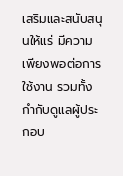เสริมและสนับสนุนให้แร่ มีความเพียงพอต่อการใช้งาน รวมทั้งกำกับดูแลผู้ประกอบ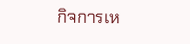กิจการเห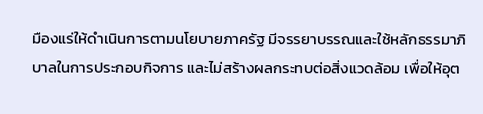มืองแร่ให้ดำเนินการตามนโยบายภาครัฐ มีจรรยาบรรณและใช้หลักธรรมาภิบาลในการประกอบกิจการ และไม่สร้างผลกระทบต่อสิ่งแวดล้อม เพื่อให้อุต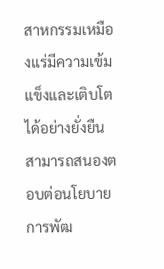สาหกรรมเหมืองแร่มีความเข้มแข็งและเติบโตได้อย่างยั่งยืน สามารถสนองตอบต่อนโยบายการพัฒ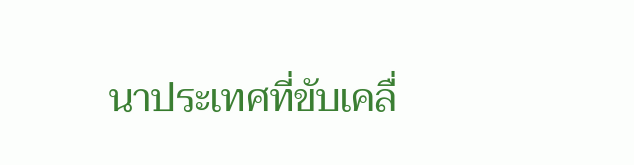นาประเทศที่ขับเคลื่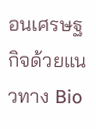อนเศรษฐกิจด้วยแนวทาง Bio